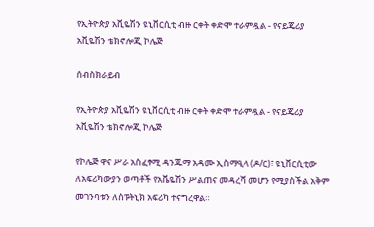የኢትዮጵያ አቪዬሽን ዩኒቨርሲቲ ብዙ ርቀት ቀድሞ ተራምዷል - የናይጄሪያ አቪዬሽን ቴክኖሎጂ ኮሌጅ

ሰብስክራይብ

የኢትዮጵያ አቪዬሽን ዩኒቨርሲቲ ብዙ ርቀት ቀድሞ ተራምዷል - የናይጄሪያ አቪዬሽን ቴክኖሎጂ ኮሌጅ

የኮሌጅ ዋና ሥራ አስፈፃሚ ዳንጁማ አዳሙ ኢስማዒላ (ዶ/ር)፣ ዩኒቨርሲቲው ለአፍሪካውያን ወጣቶች የአቬዬሽን ሥልጠና መዳረሻ መሆን የሚያስችል አቅም መገንባቱን ለስፑትኒክ አፍሪካ ተናግረዋል።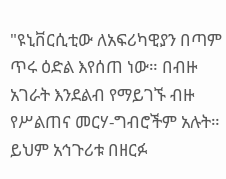"ዩኒቨርሲቲው ለአፍሪካዊያን በጣም ጥሩ ዕድል እየሰጠ ነው። በብዙ  አገራት እንደልብ የማይገኙ ብዙ የሥልጠና መርሃ-ግብሮችም አሉት። ይህም አኅጉሪቱ በዘርፉ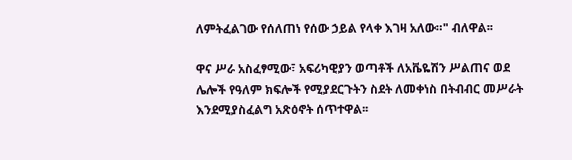ለምትፈልገው የሰለጠነ የሰው ኃይል የላቀ እገዛ አለው።" ብለዋል፡፡

ዋና ሥራ አስፈፃሚው፣ አፍሪካዊያን ወጣቶች ለአቬዬሽን ሥልጠና ወደ ሌሎች የዓለም ክፍሎች የሚያደርጉትን ስደት ለመቀነስ በትብብር መሥራት እንደሚያስፈልግ አጽዕኖት ሰጥተዋል፡፡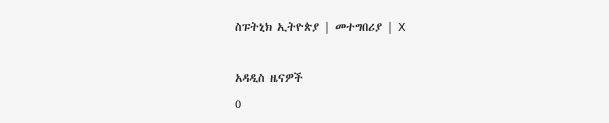ስፑትኒክ ኢትዮጵያ | መተግበሪያ | X

አዳዲስ ዜናዎች
0